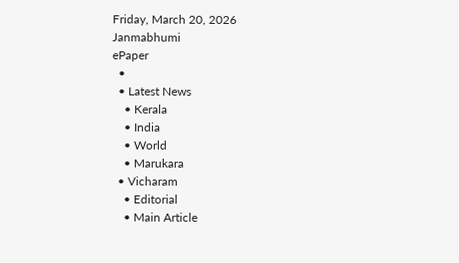Friday, March 20, 2026
Janmabhumi
ePaper
  •
  • Latest News
    • Kerala
    • India
    • World
    • Marukara
  • Vicharam
    • Editorial
    • Main Article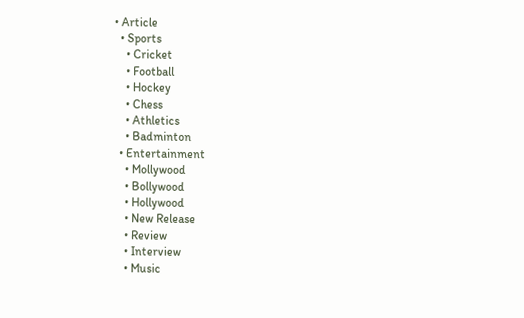• Article
  • Sports
    • Cricket
    • Football
    • Hockey
    • Chess
    • Athletics
    • Badminton
  • Entertainment
    • Mollywood
    • Bollywood
    • Hollywood
    • New Release
    • Review
    • Interview
    • Music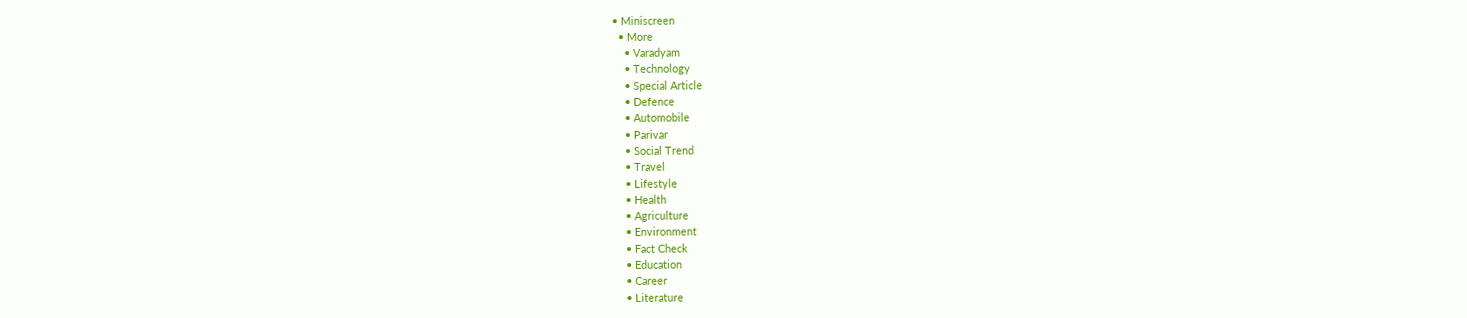• Miniscreen
  • More
    • Varadyam
    • Technology
    • Special Article
    • Defence
    • Automobile
    • Parivar
    • Social Trend
    • Travel
    • Lifestyle
    • Health
    • Agriculture
    • Environment
    • Fact Check
    • Education
    • Career
    • Literature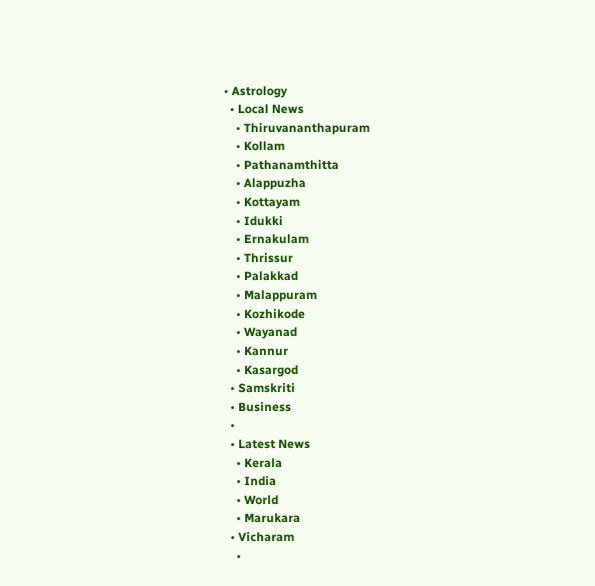• Astrology
  • Local News
    • Thiruvananthapuram
    • Kollam
    • Pathanamthitta
    • Alappuzha
    • Kottayam
    • Idukki
    • Ernakulam
    • Thrissur
    • Palakkad
    • Malappuram
    • Kozhikode
    • Wayanad
    • Kannur
    • Kasargod
  • Samskriti
  • Business
  •
  • Latest News
    • Kerala
    • India
    • World
    • Marukara
  • Vicharam
    •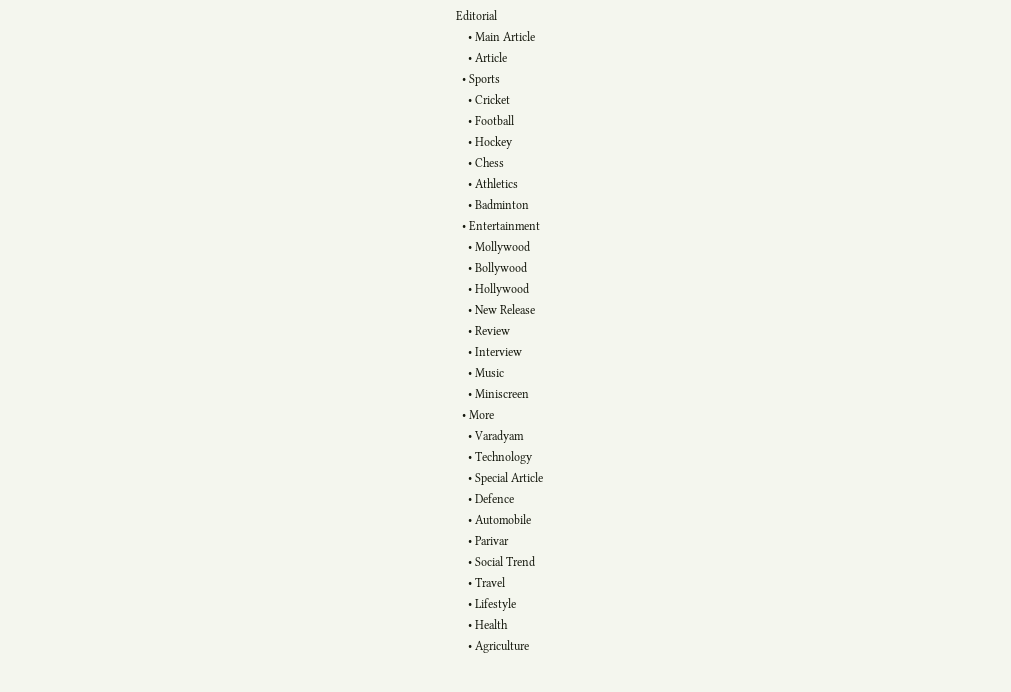Editorial
    • Main Article
    • Article
  • Sports
    • Cricket
    • Football
    • Hockey
    • Chess
    • Athletics
    • Badminton
  • Entertainment
    • Mollywood
    • Bollywood
    • Hollywood
    • New Release
    • Review
    • Interview
    • Music
    • Miniscreen
  • More
    • Varadyam
    • Technology
    • Special Article
    • Defence
    • Automobile
    • Parivar
    • Social Trend
    • Travel
    • Lifestyle
    • Health
    • Agriculture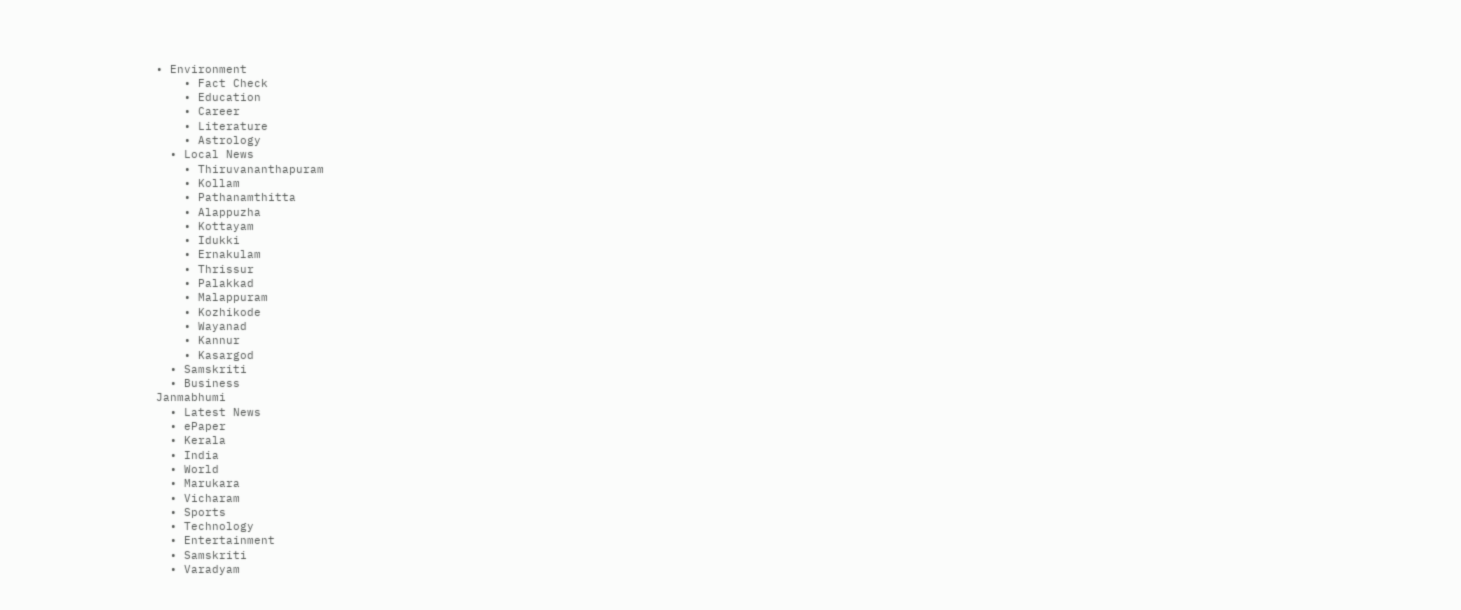• Environment
    • Fact Check
    • Education
    • Career
    • Literature
    • Astrology
  • Local News
    • Thiruvananthapuram
    • Kollam
    • Pathanamthitta
    • Alappuzha
    • Kottayam
    • Idukki
    • Ernakulam
    • Thrissur
    • Palakkad
    • Malappuram
    • Kozhikode
    • Wayanad
    • Kannur
    • Kasargod
  • Samskriti
  • Business
Janmabhumi
  • Latest News
  • ePaper
  • Kerala
  • India
  • World
  • Marukara
  • Vicharam
  • Sports
  • Technology
  • Entertainment
  • Samskriti
  • Varadyam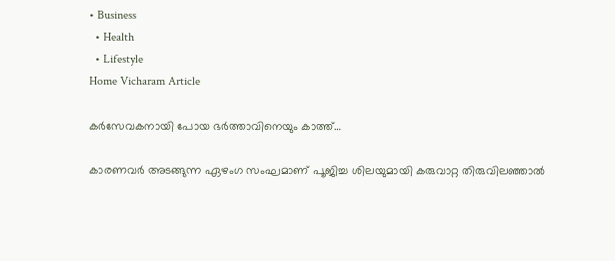• Business
  • Health
  • Lifestyle
Home Vicharam Article

കര്‍സേവകനായി പോയ ഭര്‍ത്താവിനെയും കാത്ത്…

കാരണവര്‍ അടങ്ങുന്ന ഏഴംഗ സംഘമാണ് പൂജിച്ച ശിലയുമായി കരുവാറ്റ തിരുവിലഞ്ഞാല്‍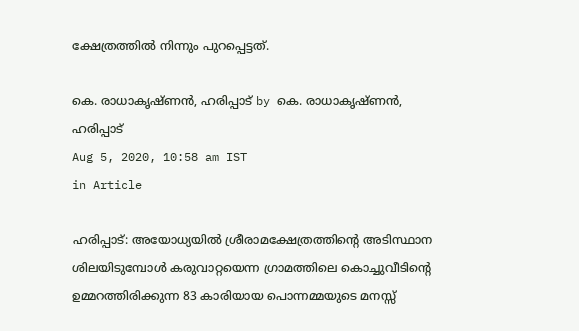ക്ഷേത്രത്തില്‍ നിന്നും പുറപ്പെട്ടത്.

കെ. രാധാകൃഷ്ണന്‍, ഹരിപ്പാട് by കെ. രാധാകൃഷ്ണന്‍, ഹരിപ്പാട്
Aug 5, 2020, 10:58 am IST
in Article

ഹരിപ്പാട്: അയോധ്യയില്‍ ശ്രീരാമക്ഷേത്രത്തിന്റെ അടിസ്ഥാന ശിലയിടുമ്പോള്‍ കരുവാറ്റയെന്ന ഗ്രാമത്തിലെ കൊച്ചുവീടിന്റെ ഉമ്മറത്തിരിക്കുന്ന 83 കാരിയായ പൊന്നമ്മയുടെ മനസ്സ്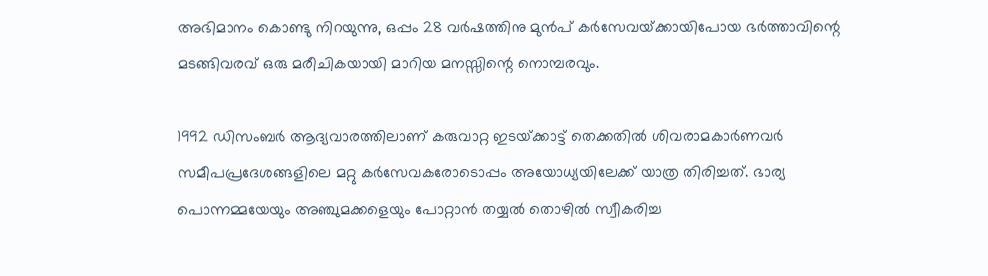അഭിമാനം കൊണ്ടു നിറയുന്നു, ഒപ്പം 28 വര്‍ഷത്തിനു മുന്‍പ് കര്‍സേവയ്‌ക്കായിപോയ ഭര്‍ത്താവിന്റെ മടങ്ങിവരവ് ഒരു മരീചികയായി മാറിയ മനസ്സിന്റെ നൊമ്പരവും.

1992 ഡിസംബര്‍ ആദ്യവാരത്തിലാണ് കരുവാറ്റ ഇടയ്‌ക്കാട്ട് തെക്കതില്‍ ശിവരാമകാര്‍ണവര്‍ സമീപപ്രദേശങ്ങളിലെ മറ്റു കര്‍സേവകരോടൊപ്പം അയോധ്യയിലേക്ക് യാത്ര തിരിച്ചത്. ഭാര്യ പൊന്നമ്മയേയും അഞ്ചുമക്കളെയും പോറ്റാന്‍ തയ്യല്‍ തൊഴില്‍ സ്വീകരിച്ച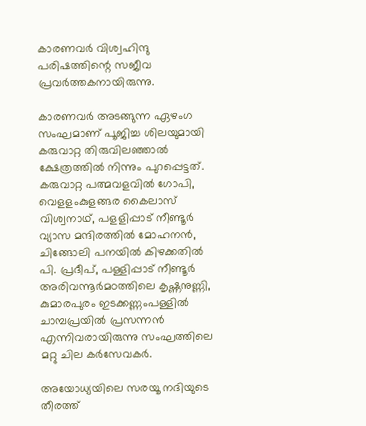കാരണവര്‍ വിശ്വഹിന്ദു പരിഷത്തിന്റെ സജീവ പ്രവര്‍ത്തകനായിരുന്നു.

കാരണവര്‍ അടങ്ങുന്ന ഏഴംഗ സംഘമാണ് പൂജിച്ച ശിലയുമായി കരുവാറ്റ തിരുവിലഞ്ഞാല്‍ ക്ഷേത്രത്തില്‍ നിന്നും പുറപ്പെട്ടത്. കരുവാറ്റ പത്മവളവില്‍ ഗോപി, വെളളംകുളങ്ങര കൈലാസ് വിശ്വനാഥ്, പളളിപ്പാട് നീണ്ടൂര്‍ വ്യാസ മന്ദിരത്തില്‍ മോഹനന്‍, ചിങ്ങോലി പനയില്‍ കിഴക്കതില്‍ പി. പ്രദീപ്, പള്ളിപ്പാട് നീണ്ടൂര്‍ അരിവന്നൂര്‍മഠത്തിലെ കൃഷ്ണനുണ്ണി, കുമാരപുരം ഇടക്കണ്ണംപള്ളില്‍ ചാമ്പപ്രയില്‍ പ്രസന്നന്‍ എന്നിവരായിരുന്നു സംഘത്തിലെ മറ്റു ചില കര്‍സേവകര്‍.

അയോധ്യയിലെ സരയൂ നദിയുടെ തീരത്ത്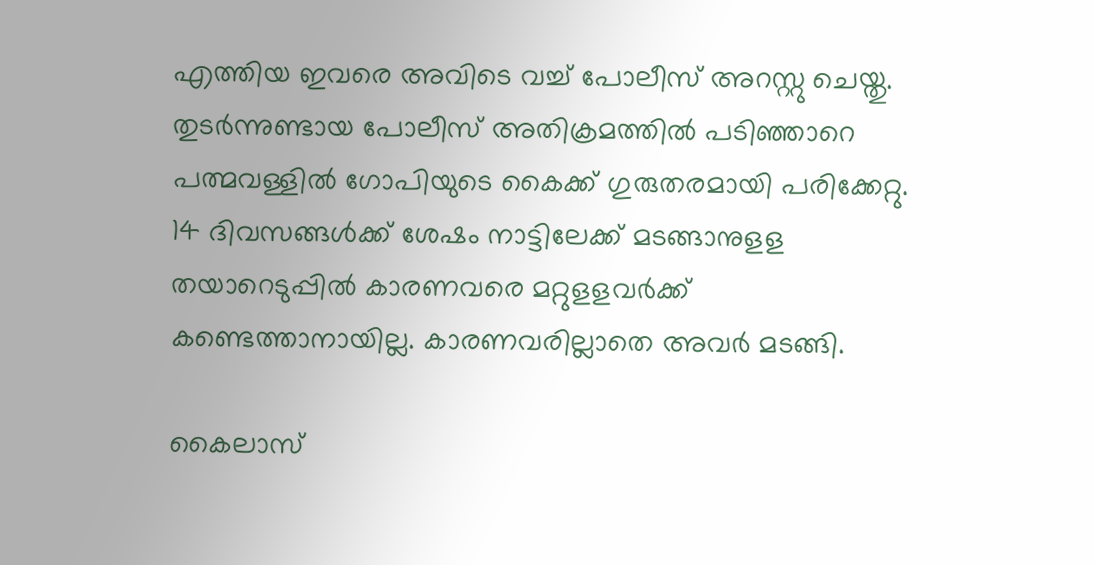എത്തിയ ഇവരെ അവിടെ വച്ച് പോലീസ് അറസ്റ്റു ചെയ്തു. തുടര്‍ന്നുണ്ടായ പോലീസ് അതിക്രമത്തില്‍ പടിഞ്ഞാറെ പത്മവള്ളില്‍ ഗോപിയുടെ കൈക്ക് ഗുരുതരമായി പരിക്കേറ്റു. 14 ദിവസങ്ങള്‍ക്ക് ശേഷം നാട്ടിലേക്ക് മടങ്ങാനുളള തയാറെടുപ്പില്‍ കാരണവരെ മറ്റുളളവര്‍ക്ക് കണ്ടെത്താനായില്ല. കാരണവരില്ലാതെ അവര്‍ മടങ്ങി.

കൈലാസ്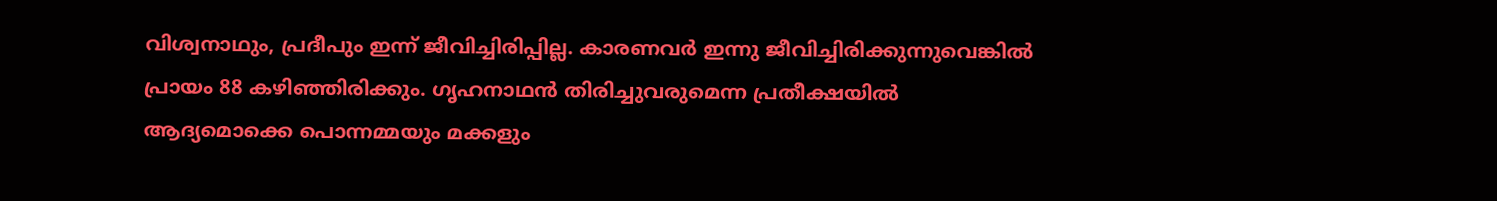വിശ്വനാഥും, പ്രദീപും ഇന്ന് ജീവിച്ചിരിപ്പില്ല. കാരണവര്‍ ഇന്നു ജീവിച്ചിരിക്കുന്നുവെങ്കില്‍ പ്രായം 88 കഴിഞ്ഞിരിക്കും. ഗൃഹനാഥന്‍ തിരിച്ചുവരുമെന്ന പ്രതീക്ഷയില്‍ ആദ്യമൊക്കെ പൊന്നമ്മയും മക്കളും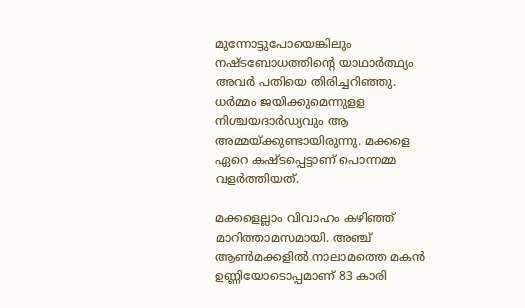മുന്നോട്ടുപോയെങ്കിലും നഷ്ടബോധത്തിന്റെ യാഥാര്‍ത്ഥ്യം അവര്‍ പതിയെ തിരിച്ചറിഞ്ഞു. ധര്‍മ്മം ജയിക്കുമെന്നുളള നിശ്ചയദാര്‍ഡ്യവും ആ അമ്മയ്‌ക്കുണ്ടായിരുന്നു. മക്കളെ ഏറെ കഷ്ടപ്പെട്ടാണ് പൊന്നമ്മ വളര്‍ത്തിയത്.

മക്കളെല്ലാം വിവാഹം കഴിഞ്ഞ് മാറിത്താമസമായി. അഞ്ച് ആണ്‍മക്കളില്‍ നാലാമത്തെ മകന്‍ ഉണ്ണിയോടൊപ്പമാണ് 83 കാരി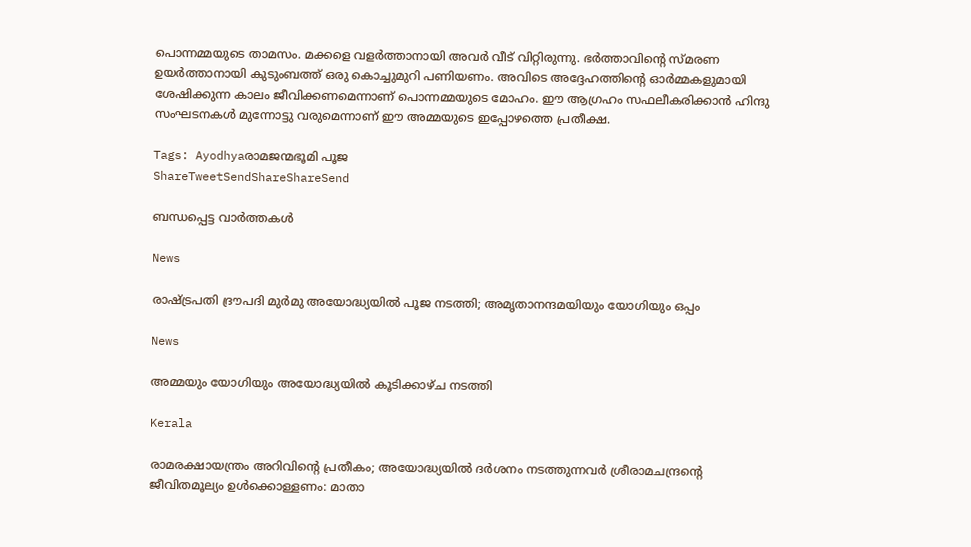പൊന്നമ്മയുടെ താമസം. മക്കളെ വളര്‍ത്താനായി അവര്‍ വീട് വിറ്റിരുന്നു. ഭര്‍ത്താവിന്റെ സ്മരണ ഉയര്‍ത്താനായി കുടുംബത്ത് ഒരു കൊച്ചുമുറി പണിയണം. അവിടെ അദ്ദേഹത്തിന്റെ ഓര്‍മ്മകളുമായി ശേഷിക്കുന്ന കാലം ജീവിക്കണമെന്നാണ് പൊന്നമ്മയുടെ മോഹം. ഈ ആഗ്രഹം സഫലീകരിക്കാന്‍ ഹിന്ദു സംഘടനകള്‍ മുന്നോട്ടു വരുമെന്നാണ് ഈ അമ്മയുടെ ഇപ്പോഴത്തെ പ്രതീക്ഷ.

Tags: Ayodhyaരാമജന്മഭൂമി പൂജ
ShareTweetSendShareShareSend

ബന്ധപ്പെട്ട വാര്‍ത്തകള്‍

News

രാഷ്‌ട്രപതി ദ്രൗപദി മുർമു അയോദ്ധ്യയിൽ പൂജ നടത്തി; അമൃതാനന്ദമയിയും യോഗിയും ഒപ്പം

News

അമ്മയും യോഗിയും അയോദ്ധ്യയിൽ കൂടിക്കാഴ്ച നടത്തി

Kerala

രാമരക്ഷായന്ത്രം അറിവിന്റെ പ്രതീകം; അയോദ്ധ്യയിൽ ദർശനം നടത്തുന്നവർ ശ്രീരാമചന്ദ്രന്റെ ജീവിതമൂല്യം ഉള്‍ക്കൊള്ളണം: മാതാ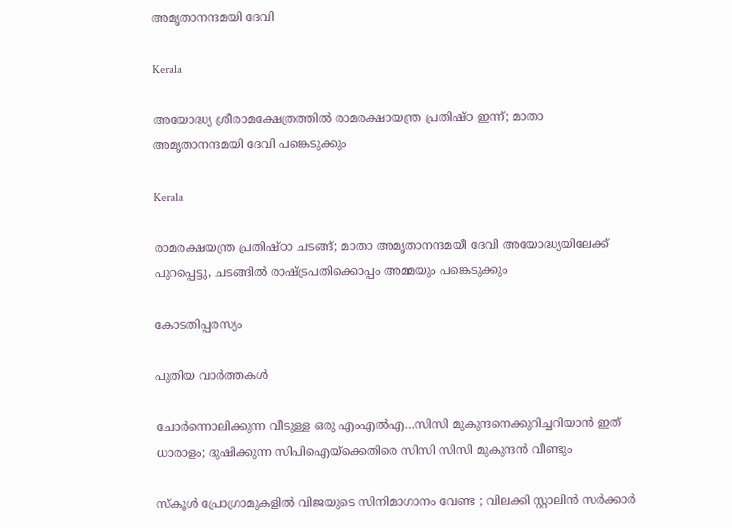അമൃതാനന്ദമയി ദേവി

Kerala

അയോദ്ധ്യ ശ്രീരാമക്ഷേത്രത്തില്‍ രാമരക്ഷായന്ത്ര പ്രതിഷ്ഠ ഇന്ന്; മാതാ അമൃതാനന്ദമയി ദേവി പങ്കെടുക്കും

Kerala

രാമരക്ഷയന്ത്ര പ്രതിഷ്ഠാ ചടങ്ങ്; മാതാ അമൃതാനന്ദമയീ ദേവി അയോദ്ധ്യയിലേക്ക് പുറപ്പെട്ടു, ചടങ്ങില്‍ രാഷ്‌ട്രപതിക്കൊപ്പം അമ്മയും പങ്കെടുക്കും

കോടതിപ്പരസ്യം

പുതിയ വാര്‍ത്തകള്‍

ചോര്‍ന്നൊലിക്കുന്ന വീടുള്ള ഒരു എംഎല്‍എ…സിസി മുകുന്ദനെക്കുറിച്ചറിയാന്‍ ഇത് ധാരാളം; ദുഷിക്കുന്ന സിപിഐയ്‌ക്കെതിരെ സിസി സിസി മുകുന്ദന്‍ വീണ്ടും

സ്കൂൾ പ്രോഗ്രാമുകളിൽ വിജയുടെ സിനിമാഗാനം വേണ്ട ; വിലക്കി സ്റ്റാലിൻ സർക്കാർ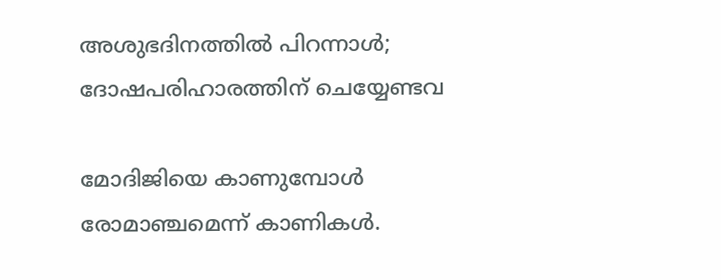അശുഭദിനത്തിൽ പിറന്നാൾ; ദോഷപരിഹാരത്തിന് ചെയ്യേണ്ടവ

മോദിജിയെ കാണുമ്പോള്‍ രോമാഞ്ചമെന്ന് കാണികള്‍.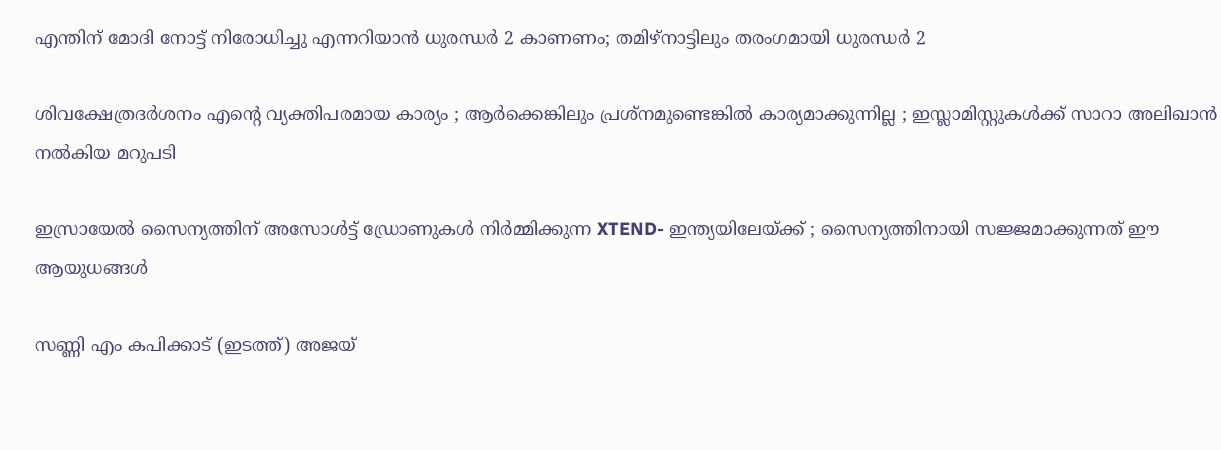എന്തിന് മോദി നോട്ട് നിരോധിച്ചു എന്നറിയാന്‍ ധുരന്ധര്‍ 2 കാണണം; തമിഴ്നാട്ടിലും തരംഗമായി ധുരന്ധര്‍ 2

ശിവക്ഷേത്രദർശനം എന്റെ വ്യക്തിപരമായ കാര്യം ; ആർക്കെങ്കിലും പ്രശ്‌നമുണ്ടെങ്കിൽ കാര്യമാക്കുന്നില്ല ; ഇസ്ലാമിസ്റ്റുകൾക്ക് സാറാ അലിഖാൻ നൽകിയ മറുപടി

ഇസ്രായേൽ സൈന്യത്തിന് അസോൾട്ട് ഡ്രോണുകൾ നിർമ്മിക്കുന്ന XTEND- ഇന്ത്യയിലേയ്‌ക്ക് ; സൈന്യത്തിനായി സജ്ജമാക്കുന്നത് ഈ ആയുധങ്ങൾ

സണ്ണി എം കപിക്കാട് (ഇടത്ത്) അജയ്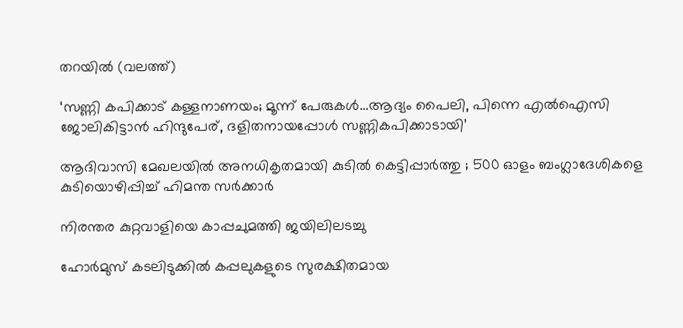തറയില്‍ (വലത്ത്)

‘സണ്ണി കപിക്കാട് കള്ളനാണയം; മൂന്ന് പേരുകള്‍…ആദ്യം പൈലി, പിന്നെ എല്‍ഐസി ജോലികിട്ടാന്‍ ഹിന്ദുപേര്, ദളിതനായപ്പോള്‍ സണ്ണികപിക്കാടായി’

ആദിവാസി മേഖലയിൽ അനധികൃതമായി കുടിൽ കെട്ടിപ്പാർത്തു ; 500 ഓളം ബംഗ്ലാദേശികളെ കുടിയൊഴിപ്പിച്ച് ഹിമന്ത സർക്കാർ

നിരന്തര കുറ്റവാളിയെ കാപ്പചുമത്തി ജയിലിലടച്ചു

ഹോർമുസ് കടലിടുക്കിൽ കപ്പലുകളുടെ സുരക്ഷിതമായ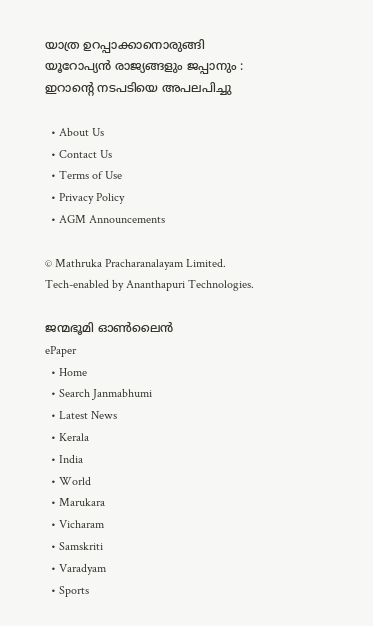യാത്ര ഉറപ്പാക്കാനൊരുങ്ങി യൂറോപ്യൻ രാജ്യങ്ങളും ജപ്പാനും : ഇറാന്റെ നടപടിയെ അപലപിച്ചു

  • About Us
  • Contact Us
  • Terms of Use
  • Privacy Policy
  • AGM Announcements

© Mathruka Pracharanalayam Limited.
Tech-enabled by Ananthapuri Technologies.

ജന്മഭൂമി ഓണ്‍ലൈന്‍
ePaper
  • Home
  • Search Janmabhumi
  • Latest News
  • Kerala
  • India
  • World
  • Marukara
  • Vicharam
  • Samskriti
  • Varadyam
  • Sports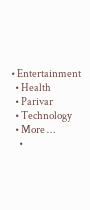• Entertainment
  • Health
  • Parivar
  • Technology
  • More …
    •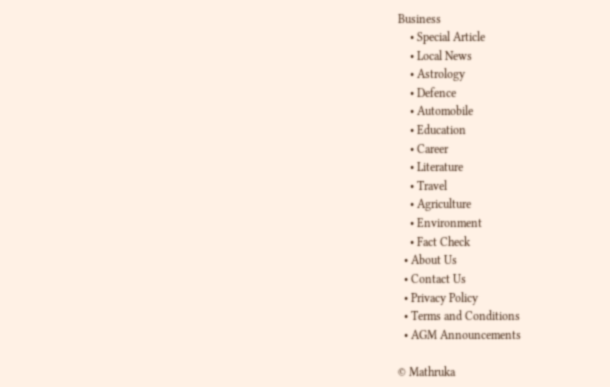Business
    • Special Article
    • Local News
    • Astrology
    • Defence
    • Automobile
    • Education
    • Career
    • Literature
    • Travel
    • Agriculture
    • Environment
    • Fact Check
  • About Us
  • Contact Us
  • Privacy Policy
  • Terms and Conditions
  • AGM Announcements

© Mathruka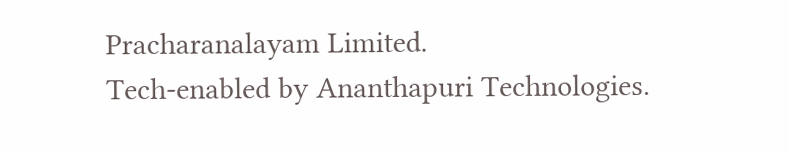Pracharanalayam Limited.
Tech-enabled by Ananthapuri Technologies.